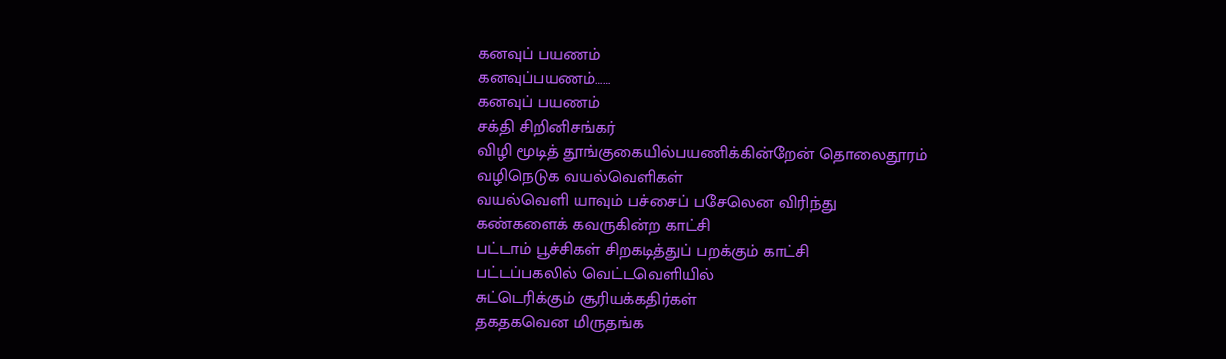கனவுப் பயணம்
கனவுப்பயணம்……
கனவுப் பயணம்
சக்தி சிறினிசங்கர்
விழி மூடித் தூங்குகையில்பயணிக்கின்றேன் தொலைதூரம்
வழிநெடுக வயல்வெளிகள்
வயல்வெளி யாவும் பச்சைப் பசேலென விரிந்து
கண்களைக் கவருகின்ற காட்சி
பட்டாம் பூச்சிகள் சிறகடித்துப் பறக்கும் காட்சி
பட்டப்பகலில் வெட்டவெளியில்
சுட்டெரிக்கும் சூரியக்கதிர்கள்
தகதகவென மிருதங்க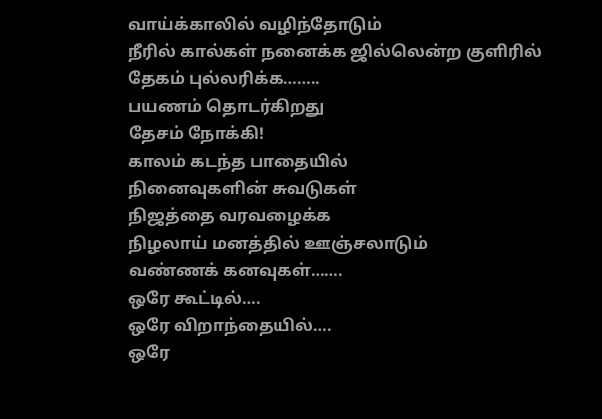வாய்க்காலில் வழிந்தோடும்
நீரில் கால்கள் நனைக்க ஜில்லென்ற குளிரில் தேகம் புல்லரிக்க……..
பயணம் தொடர்கிறது
தேசம் நோக்கி!
காலம் கடந்த பாதையில்
நினைவுகளின் சுவடுகள்
நிஜத்தை வரவழைக்க
நிழலாய் மனத்தில் ஊஞ்சலாடும்
வண்ணக் கனவுகள்…….
ஒரே கூட்டில்….
ஒரே விறாந்தையில்….
ஒரே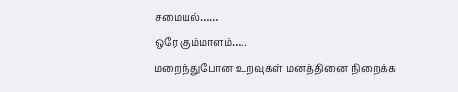சமையல்……
ஒரே கும்மாளம்…..
மறைந்துபோன உறவுகள் மனத்தினை நிறைக்க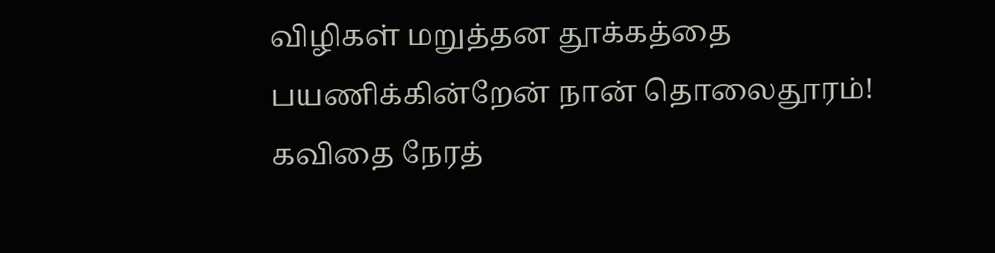விழிகள் மறுத்தன தூக்கத்தை
பயணிக்கின்றேன் நான் தொலைதூரம்!
கவிதை நேரத்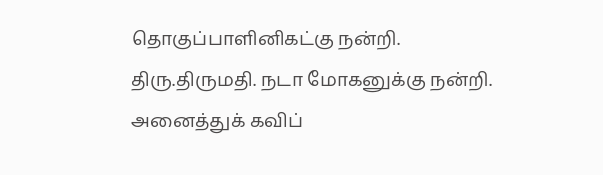தொகுப்பாளினிகட்கு நன்றி.
திரு.திருமதி. நடா மோகனுக்கு நன்றி.
அனைத்துக் கவிப்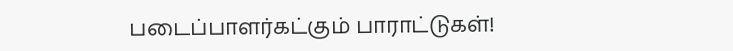படைப்பாளர்கட்கும் பாராட்டுகள்!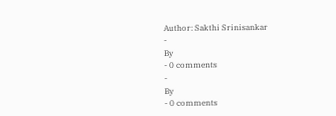Author: Sakthi Srinisankar
-
By
- 0 comments
-
By
- 0 comments